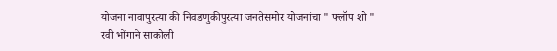योजना नावापुरत्या की निवडणुकीपुरत्या जनतेसमोर योजनांचा " फ्लॉप शो "
रवी भोंगाने साकोली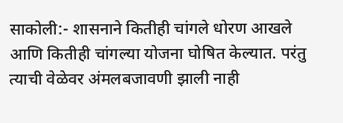साकोली:- शासनाने कितीही चांगले धोरण आखले आणि कितीही चांगल्या योजना घोषित केल्यात. परंतु त्याची वेळेवर अंमलबजावणी झाली नाही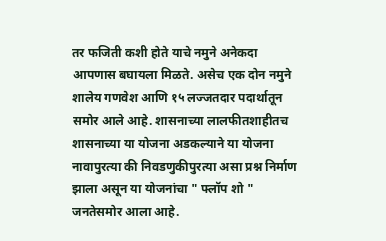तर फजिती कशी होते याचे नमुने अनेकदा आपणास बघायला मिळते. असेच एक दोन नमुने शालेय गणवेश आणि १५ लज्जतदार पदार्थातून समोर आले आहे. शासनाच्या लालफीतशाहीतच शासनाच्या या योजना अडकल्याने या योजना नावापुरत्या की निवडणुकीपुरत्या असा प्रश्न निर्माण झाला असून या योजनांचा " फ्लॉप शो " जनतेसमोर आला आहे.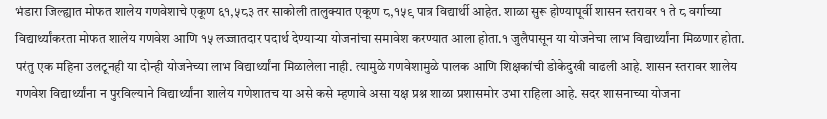भंडारा जिल्ह्यात मोफत शालेय गणवेशाचे एकूण ६१,५८३ तर साकोली तालुक्यात एकूण ८,१५९ पात्र विद्यार्थी आहेत. शाळा सुरू होण्यापूर्वी शासन स्तरावर १ ते ८ वर्गाच्या विद्यार्थ्यांकरता मोफत शालेय गणवेश आणि १५ लज्जातदार पदार्थ देण्याऱ्या योजनांचा समावेश करण्यात आला होता.१ जुलैपासून या योजनेचा लाभ विद्यार्थ्यांना मिळणार होता. परंतु एक महिना उलटूनही या दोन्ही योजनेच्या लाभ विद्यार्थ्यांना मिळालेला नाही. त्यामुळे गणवेशामुळे पालक आणि शिक्षकांची डोकेदुखी वाढली आहे. शासन स्तरावर शालेय गणवेश विद्यार्थ्यांना न पुरविल्याने विद्यार्थ्यांना शालेय गणेशातच या असे कसे म्हणावे असा यक्ष प्रश्न शाळा प्रशासमोर उभा राहिला आहे. सदर शासनाच्या योजना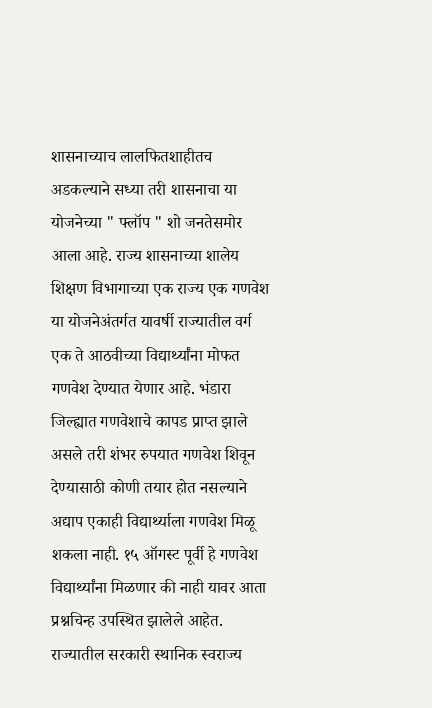शासनाच्याच लालफितशाहीतच अडकल्याने सध्या तरी शासनाचा या योजनेच्या " फ्लॉप " शो जनतेसमोर आला आहे. राज्य शासनाच्या शालेय शिक्षण विभागाच्या एक राज्य एक गणवेश या योजनेअंतर्गत यावर्षी राज्यातील वर्ग एक ते आठवीच्या विद्यार्थ्यांना मोफत गणवेश देण्यात येणार आहे. भंडारा जिल्ह्यात गणवेशाचे कापड प्राप्त झाले असले तरी शंभर रुपयात गणवेश शिवून देण्यासाठी कोणी तयार होत नसल्याने अद्याप एकाही विद्यार्थ्याला गणवेश मिळू शकला नाही. १५ ऑगस्ट पूर्वी हे गणवेश विद्यार्थ्यांना मिळणार की नाही यावर आता प्रश्नचिन्ह उपस्थित झालेले आहेत. राज्यातील सरकारी स्थानिक स्वराज्य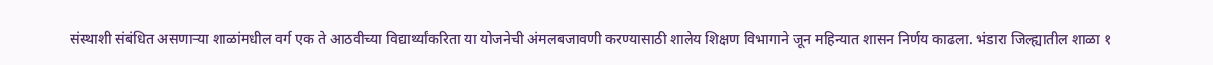संस्थाशी संबंधित असणाऱ्या शाळांमधील वर्ग एक ते आठवीच्या विद्यार्थ्यांकरिता या योजनेची अंमलबजावणी करण्यासाठी शालेय शिक्षण विभागाने जून महिन्यात शासन निर्णय काढला. भंडारा जिल्ह्यातील शाळा १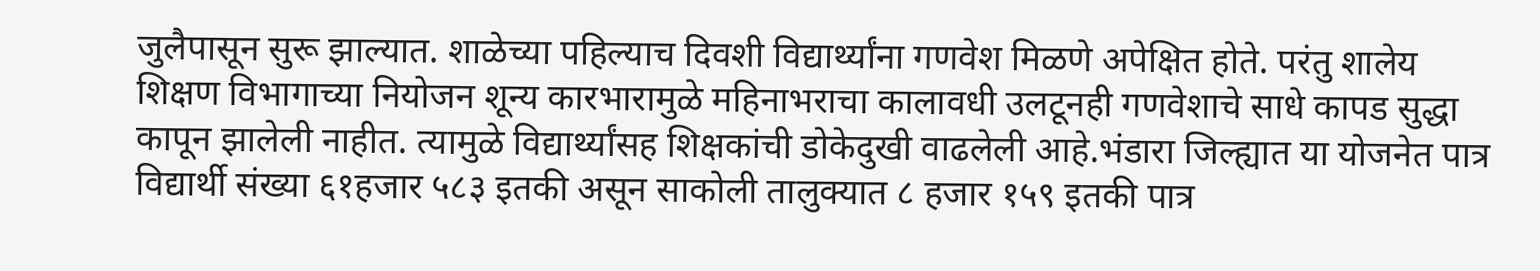जुलैपासून सुरू झाल्यात. शाळेच्या पहिल्याच दिवशी विद्यार्थ्यांना गणवेश मिळणे अपेक्षित होते. परंतु शालेय शिक्षण विभागाच्या नियोजन शून्य कारभारामुळे महिनाभराचा कालावधी उलटूनही गणवेशाचे साधे कापड सुद्धा कापून झालेली नाहीत. त्यामुळे विद्यार्थ्यांसह शिक्षकांची डोकेदुखी वाढलेली आहे.भंडारा जिल्ह्यात या योजनेत पात्र विद्यार्थी संख्या ६१हजार ५८३ इतकी असून साकोली तालुक्यात ८ हजार १५९ इतकी पात्र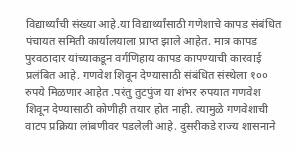विद्यार्थ्यांची संख्या आहे.या विद्यार्थ्यांसाठी गणेशाचे कापड संबंधित पंचायत समिती कार्यालयाला प्राप्त झाले आहेत. मात्र कापड पुरवठादार यांच्याकडून वर्गणिहाय कापड कापण्याची कारवाई प्रलंबित आहे. गणवेश शिवून देण्यासाठी संबंधित संस्थेला १०० रुपये मिळणार आहेत .परंतु तुटपुंज या शंभर रुपयात गणवेश शिवून देण्यासाठी कोणीही तयार होत नाही. त्यामुळे गणवेशाची वाटप प्रक्रिया लांबणीवर पडलेली आहे. दुसरीकडे राज्य शासनाने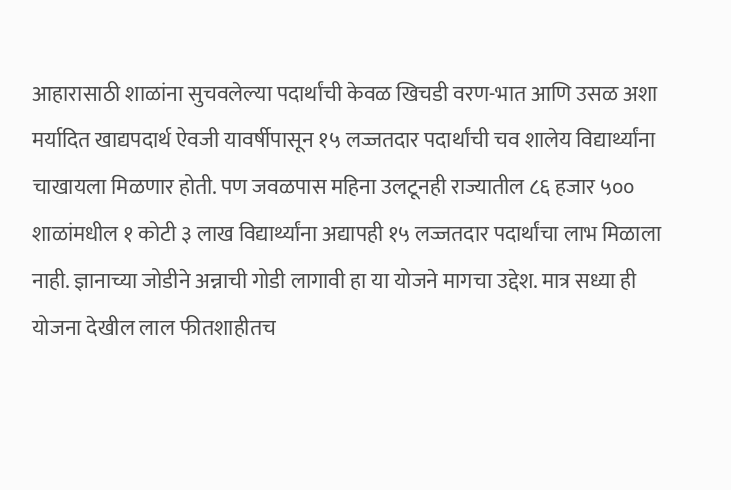आहारासाठी शाळांना सुचवलेल्या पदार्थांची केवळ खिचडी वरण-भात आणि उसळ अशा मर्यादित खाद्यपदार्थ ऐवजी यावर्षीपासून १५ लज्जतदार पदार्थांची चव शालेय विद्यार्थ्यांना चाखायला मिळणार होती. पण जवळपास महिना उलटूनही राज्यातील ८६ हजार ५०० शाळांमधील १ कोटी ३ लाख विद्यार्थ्यांना अद्यापही १५ लज्जतदार पदार्थांचा लाभ मिळाला नाही. ज्ञानाच्या जोडीने अन्नाची गोडी लागावी हा या योजने मागचा उद्देश. मात्र सध्या ही योजना देखील लाल फीतशाहीतच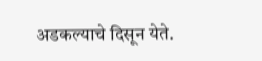अडकल्याचे दिसून येते.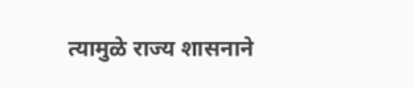त्यामुळे राज्य शासनाने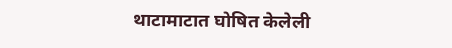थाटामाटात घोषित केलेली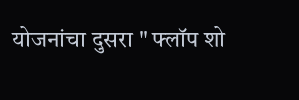योजनांचा दुसरा " फ्लॉप शो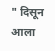" दिसून आला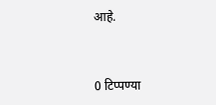आहे.


0 टिप्पण्या